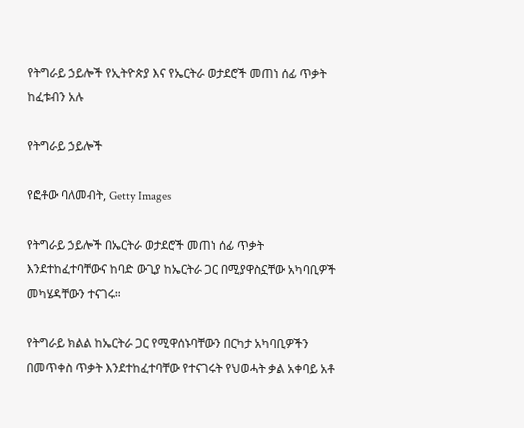የትግራይ ኃይሎች የኢትዮጵያ እና የኤርትራ ወታደሮች መጠነ ሰፊ ጥቃት ከፈቱብን አሉ

የትግራይ ኃይሎች

የፎቶው ባለመብት, Getty Images

የትግራይ ኃይሎች በኤርትራ ወታደሮች መጠነ ሰፊ ጥቃት እንደተከፈተባቸውና ከባድ ውጊያ ከኤርትራ ጋር በሚያዋስኗቸው አካባቢዎች መካሄዳቸውን ተናገሩ።

የትግራይ ክልል ከኤርትራ ጋር የሚዋሰኑባቸውን በርካታ አካባቢዎችን በመጥቀስ ጥቃት እንደተከፈተባቸው የተናገሩት የህወሓት ቃል አቀባይ አቶ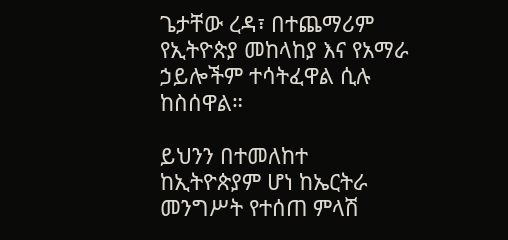ጌታቸው ረዳ፣ በተጨማሪም የኢትዮጵያ መከላከያ እና የአማራ ኃይሎችም ተሳትፈዋል ሲሉ ከስሰዋል።

ይህንን በተመለከተ ከኢትዮጵያም ሆነ ከኤርትራ መንግሥት የተሰጠ ምላሽ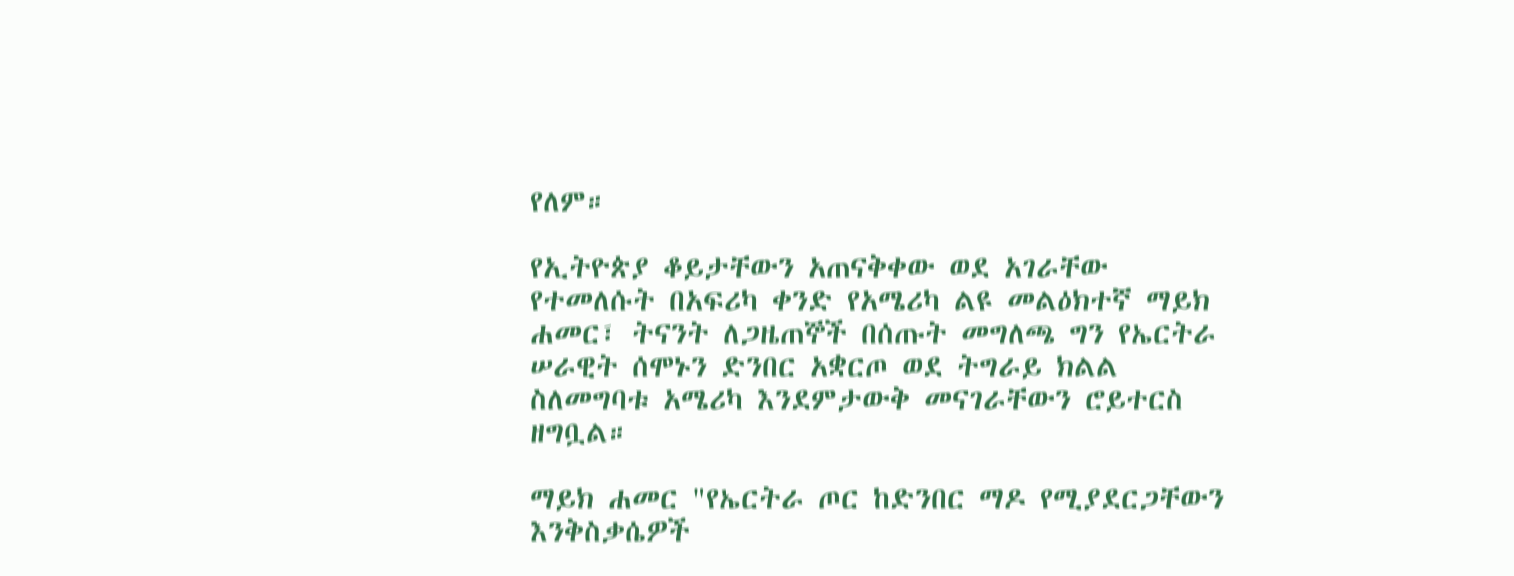የለም።

የኢትዮጵያ ቆይታቸውን አጠናቅቀው ወደ አገራቸው የተመለሱት በአፍሪካ ቀንድ የአሜሪካ ልዩ መልዕክተኛ ማይክ ሐመር፣ ትናንት ለጋዜጠኞች በሰጡት መግለጫ ግን የኤርትራ ሠራዊት ሰሞኑን ድንበር አቋርጦ ወደ ትግራይ ክልል ስለመግባቱ አሜሪካ እንደምታውቅ መናገራቸውን ሮይተርስ ዘግቧል።

ማይክ ሐመር "የኤርትራ ጦር ከድንበር ማዶ የሚያደርጋቸውን እንቅስቃሴዎች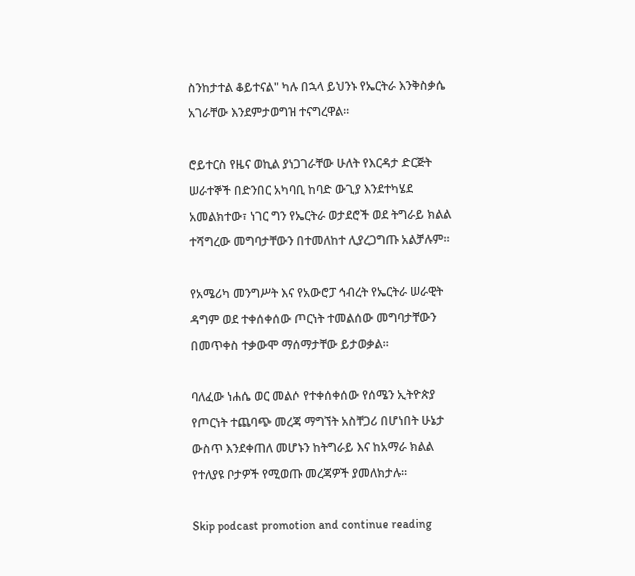ስንከታተል ቆይተናል" ካሉ በኋላ ይህንኑ የኤርትራ እንቅስቃሴ አገራቸው እንደምታወግዝ ተናግረዋል።

ሮይተርስ የዜና ወኪል ያነጋገራቸው ሁለት የእርዳታ ድርጅት ሠራተኞች በድንበር አካባቢ ከባድ ውጊያ እንደተካሄደ አመልክተው፣ ነገር ግን የኤርትራ ወታደሮች ወደ ትግራይ ክልል ተሻግረው መግባታቸውን በተመለከተ ሊያረጋግጡ አልቻሉም።

የአሜሪካ መንግሥት እና የአውሮፓ ኅብረት የኤርትራ ሠራዊት ዳግም ወደ ተቀሰቀሰው ጦርነት ተመልሰው መግባታቸውን በመጥቀስ ተቃውሞ ማሰማታቸው ይታወቃል።

ባለፈው ነሐሴ ወር መልሶ የተቀሰቀሰው የሰሜን ኢትዮጵያ የጦርነት ተጨባጭ መረጃ ማግኘት አስቸጋሪ በሆነበት ሁኔታ ውስጥ እንደቀጠለ መሆኑን ከትግራይ እና ከአማራ ክልል የተለያዩ ቦታዎች የሚወጡ መረጃዎች ያመለክታሉ።

Skip podcast promotion and continue reading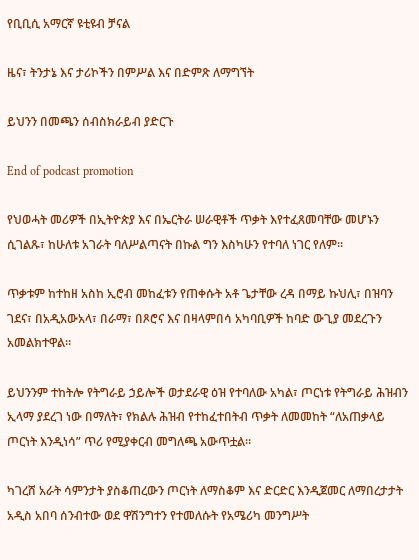የቢቢሲ አማርኛ ዩቲዩብ ቻናል

ዜና፣ ትንታኔ እና ታሪኮችን በምሥል እና በድምጽ ለማግኘት

ይህንን በመጫን ሰብስክራይብ ያድርጉ

End of podcast promotion

የህወሓት መሪዎች በኢትዮጵያ እና በኤርትራ ሠራዊቶች ጥቃት እየተፈጸመባቸው መሆኑን ሲገልጹ፣ ከሁለቱ አገራት ባለሥልጣናት በኩል ግን እስካሁን የተባለ ነገር የለም።

ጥቃቱም ከተከዘ አስከ ኢሮብ መከፈቱን የጠቀሱት አቶ ጌታቸው ረዳ በማይ ኩህሊ፣ በዝባን ገደና፣ በአዲአውአላ፣ በራማ፣ በጾሮና እና በዛላምበሳ አካባቢዎች ከባድ ውጊያ መደረጉን አመልክተዋል።

ይህንንም ተከትሎ የትግራይ ኃይሎች ወታደራዊ ዕዝ የተባለው አካል፣ ጦርነቱ የትግራይ ሕዝብን ኢላማ ያደረገ ነው በማለት፣ የክልሉ ሕዝብ የተከፈተበትብ ጥቃት ለመመከት “ለአጠቃላይ ጦርነት እንዲነሳ” ጥሪ የሚያቀርብ መግለጫ አውጥቷል።

ካገረሸ አራት ሳምንታት ያስቆጠረውን ጦርነት ለማስቆም እና ድርድር እንዲጀመር ለማበረታታት አዲስ አበባ ሰንብተው ወደ ዋሽንግተን የተመለሱት የአሜሪካ መንግሥት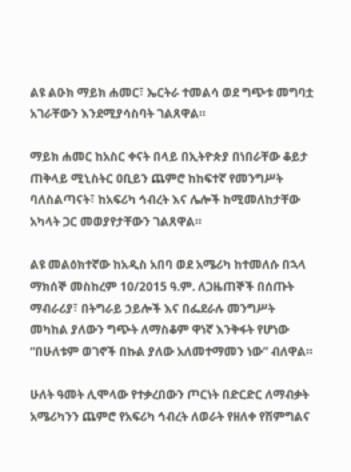ልዩ ልዑክ ማይክ ሐመር፣ ኤርትራ ተመልሳ ወደ ግጭቱ መግባቷ አገራቸውን እንደሚያሳስባት ገልጸዋል።

ማይክ ሐመር ከአስር ቀናት በላይ በኢትዮጵያ በነበራቸው ቆይታ ጠቅላይ ሚኒስትር ዐቢይን ጨምሮ ከከፍተኛ የመንግሥት ባለስልጣናት፣ ከአፍሪካ ኅብረት እና ሌሎች ከሚመለከታቸው አካላት ጋር መወያየታቸውን ገልጸዋል።

ልዩ መልዕክተኛው ከአዲስ አበባ ወደ አሜሪካ ከተመለሱ በኋላ ማክሰኞ መስከረም 10/2015 ዓ.ም. ለጋዜጠኞች በሰጡት ማብራሪያ፣ በትግራይ ኃይሎች እና በፌደራሉ መንግሥት መካከል ያለውን ግጭት ለማስቆም ዋነኛ እንቅፋት የሆነው “በሁለቱም ወገኖች በኩል ያለው አለመተማመን ነው” ብለዋል።

ሁለት ዓመት ሊሞላው የተቃረበውን ጦርነት በድርድር ለማብቃት አሜሪካንን ጨምሮ የአፍሪካ ኅብረት ለወራት የዘለቀ የሽምግልና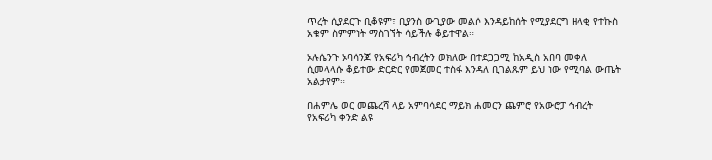ጥረት ሲያደርጉ ቢቆዩም፣ ቢያንስ ውጊያው መልሶ እንዳይከሰት የሚያደርግ ዘላቂ የተኩስ አቁም ስምምነት ማስገኘት ሳይችሉ ቆይተዋል።

ኦሉሴንጉ ኦባሳንጆ የአፍሪካ ኅብረትን ወክለው በተደጋጋሚ ከአዲስ አበባ መቀለ ሲመላላሱ ቆይተው ድርድር የመጀመር ተስፋ እንዳለ ቢገልጹም ይህ ነው የሚባል ውጤት አልታየም።

በሐምሌ ወር መጨረሻ ላይ አምባሳደር ማይክ ሐመርን ጨምሮ የአውሮፓ ኅብረት የአፍሪካ ቀንድ ልዩ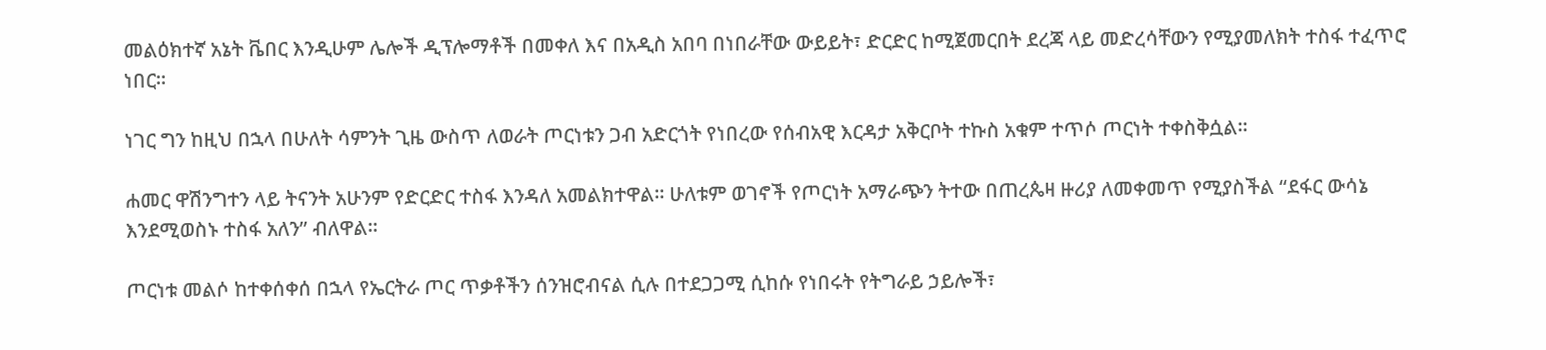መልዕክተኛ አኔት ቬበር እንዲሁም ሌሎች ዲፕሎማቶች በመቀለ እና በአዲስ አበባ በነበራቸው ውይይት፣ ድርድር ከሚጀመርበት ደረጃ ላይ መድረሳቸውን የሚያመለክት ተስፋ ተፈጥሮ ነበር።

ነገር ግን ከዚህ በኋላ በሁለት ሳምንት ጊዜ ውስጥ ለወራት ጦርነቱን ጋብ አድርጎት የነበረው የሰብአዊ እርዳታ አቅርቦት ተኩስ አቁም ተጥሶ ጦርነት ተቀስቅሷል።

ሐመር ዋሽንግተን ላይ ትናንት አሁንም የድርድር ተስፋ እንዳለ አመልክተዋል። ሁለቱም ወገኖች የጦርነት አማራጭን ትተው በጠረጴዛ ዙሪያ ለመቀመጥ የሚያስችል “ደፋር ውሳኔ እንደሚወስኑ ተስፋ አለን” ብለዋል።

ጦርነቱ መልሶ ከተቀሰቀሰ በኋላ የኤርትራ ጦር ጥቃቶችን ሰንዝሮብናል ሲሉ በተደጋጋሚ ሲከሱ የነበሩት የትግራይ ኃይሎች፣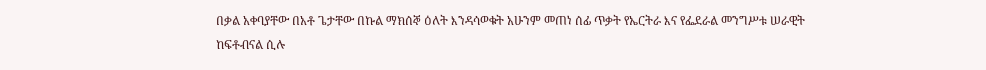በቃል አቀባያቸው በአቶ ጌታቸው በኩል ማክሰኞ ዕለት እንዳሳወቁት አሁንም መጠነ ሰፊ ጥቃት የኤርትራ እና የፌደራል መንግሥቱ ሠራዊት ከፍቶብናል ሲሉ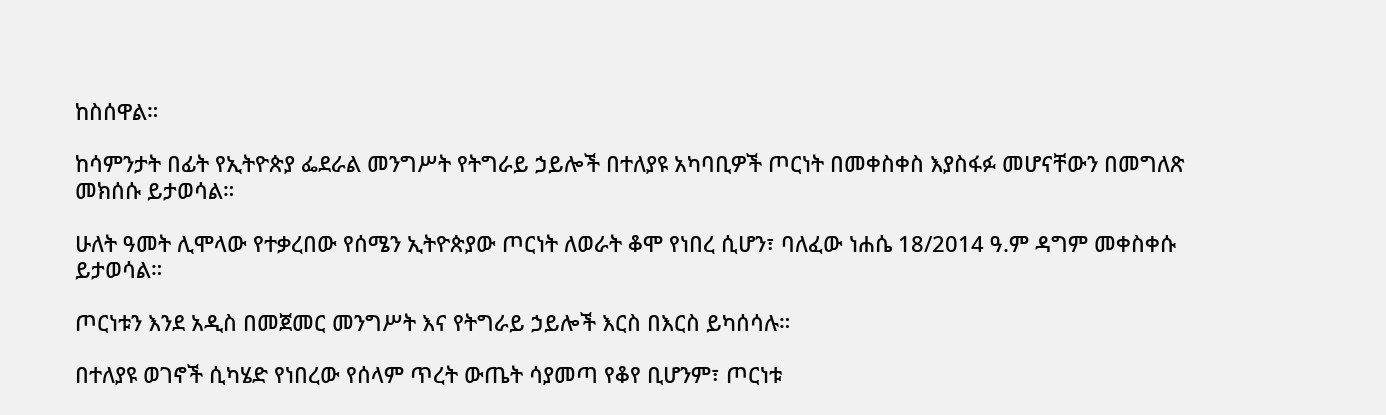ከስሰዋል።

ከሳምንታት በፊት የኢትዮጵያ ፌደራል መንግሥት የትግራይ ኃይሎች በተለያዩ አካባቢዎች ጦርነት በመቀስቀስ እያስፋፉ መሆናቸውን በመግለጽ መክሰሱ ይታወሳል።

ሁለት ዓመት ሊሞላው የተቃረበው የሰሜን ኢትዮጵያው ጦርነት ለወራት ቆሞ የነበረ ሲሆን፣ ባለፈው ነሐሴ 18/2014 ዓ.ም ዳግም መቀስቀሱ ይታወሳል።

ጦርነቱን እንደ አዲስ በመጀመር መንግሥት እና የትግራይ ኃይሎች እርስ በእርስ ይካሰሳሉ።

በተለያዩ ወገኖች ሲካሄድ የነበረው የሰላም ጥረት ውጤት ሳያመጣ የቆየ ቢሆንም፣ ጦርነቱ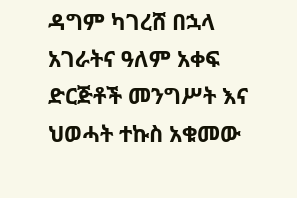ዳግም ካገረሸ በኋላ አገራትና ዓለም አቀፍ ድርጅቶች መንግሥት እና ህወሓት ተኩስ አቁመው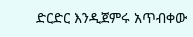ድርድር እንዲጀምሩ አጥብቀው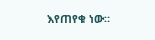እየጠየቁ ነው።